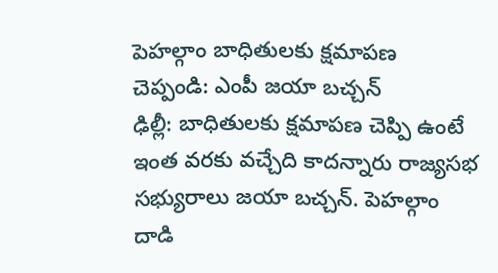పెహల్గాం బాధితులకు క్షమాపణ చెప్పండి: ఎంపీ జయా బచ్చన్
ఢిల్లీ: బాధితులకు క్షమాపణ చెప్పి ఉంటే ఇంత వరకు వచ్చేది కాదన్నారు రాజ్యసభ సభ్యురాలు జయా బచ్చన్. పెహల్గాం దాడి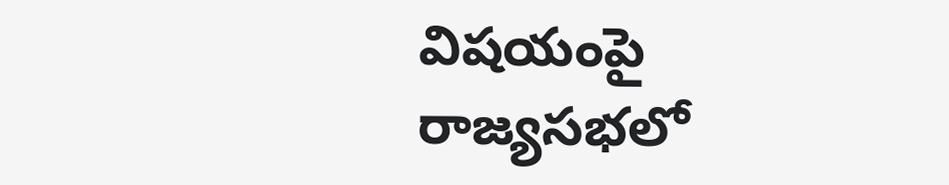విషయంపై రాజ్యసభలో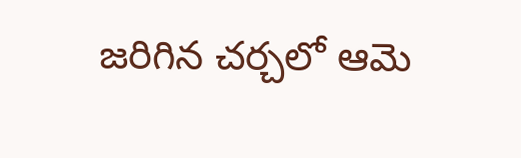జరిగిన చర్చలో ఆమె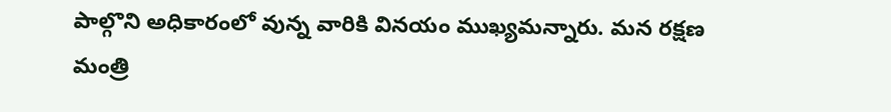పాల్గొని అధికారంలో వున్న వారికి వినయం ముఖ్యమన్నారు. మన రక్షణ మంత్రి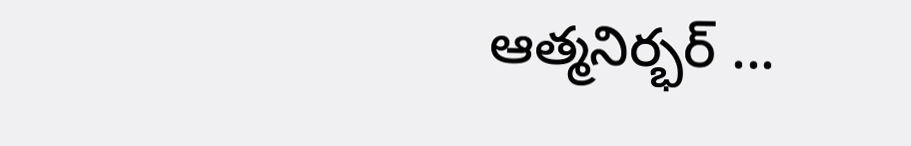ఆత్మనిర్భర్ ...